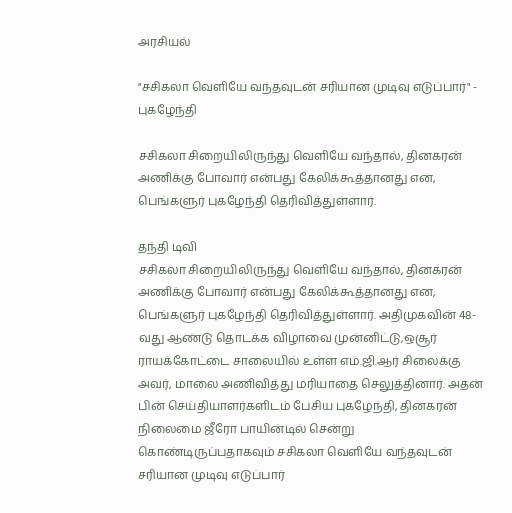அரசியல்

"சசிகலா வெளியே வந்தவுடன் சரியான முடிவு எடுப்பார்" - புகழேந்தி

சசிகலா சிறையிலிருந்து வெளியே வந்தால், தினகரன் அணிக்கு போவார் என்பது கேலிக்கூத்தானது என, பெங்களுர் புகழேந்தி தெரிவித்துள்ளார்.

தந்தி டிவி
சசிகலா சிறையிலிருந்து வெளியே வந்தால், தினகரன் அணிக்கு போவார் என்பது கேலிக்கூத்தானது என, பெங்களுர் புகழேந்தி தெரிவித்துள்ளார். அதிமுகவின் 48-வது ஆண்டு தொடக்க விழாவை முன்னிட்டு,ஒசூர் ராயக்கோட்டை சாலையில் உள்ள எம்.ஜி.ஆர் சிலைக்கு அவர், மாலை அணிவித்து மரியாதை செலுத்தினார். அதன் பின் செய்தியாளர்களிடம் பேசிய புகழேந்தி, தினகரன் நிலைமை ஜீரோ பாயின்டில் சென்று கொண்டிருப்பதாகவும் சசிகலா வெளியே வந்தவுடன் சரியான முடிவு எடுப்பார்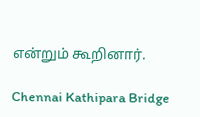என்றும் கூறினார்.

Chennai Kathipara Bridge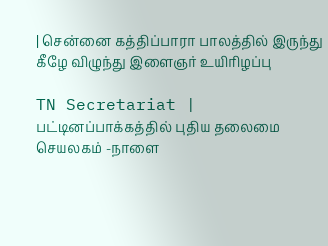| சென்னை கத்திப்பாரா பாலத்தில் இருந்து கீழே விழுந்து இளைஞர் உயிரிழப்பு

TN Secretariat | பட்டினப்பாக்கத்தில் புதிய தலைமை செயலகம் -நாளை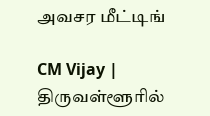அவசர மீட்டிங்

CM Vijay | திருவள்ளூரில்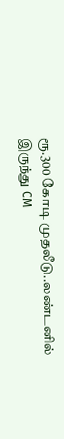ரூ.300 கோடி முதலீடு..லண்டனில் இருந்து CM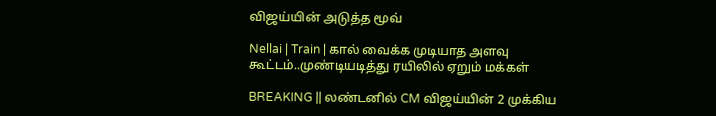விஜய்யின் அடுத்த மூவ்

Nellai | Train | கால் வைக்க முடியாத அளவு கூட்டம்..முண்டியடித்து ரயிலில் ஏறும் மக்கள்

BREAKING || லண்டனில் CM விஜய்யின் 2 முக்கிய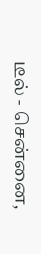டீல் - சென்னை,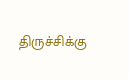திருச்சிக்கு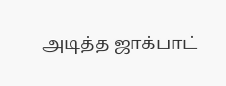அடித்த ஜாக்பாட்